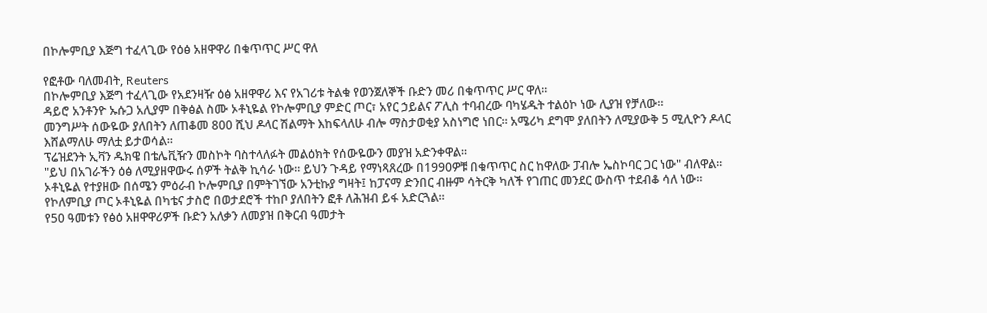በኮሎምቢያ እጅግ ተፈላጊው የዕፅ አዘዋዋሪ በቁጥጥር ሥር ዋለ

የፎቶው ባለመብት, Reuters
በኮሎምቢያ እጅግ ተፈላጊው የአደንዛዥ ዕፅ አዘዋዋሪ እና የአገሪቱ ትልቁ የወንጀለኞች ቡድን መሪ በቁጥጥር ሥር ዋለ።
ዳይሮ አንቶንዮ ኡሱጋ አሊያም በቅፅል ስሙ ኦቶኒዬል የኮሎምቢያ ምድር ጦር፣ አየር ኃይልና ፖሊስ ተባብረው ባካሄዱት ተልዕኮ ነው ሊያዝ የቻለው።
መንግሥት ሰውዬው ያለበትን ለጠቆመ 800 ሺህ ዶላር ሽልማት እከፍላለሁ ብሎ ማስታወቂያ አስነግሮ ነበር። አሜሪካ ደግሞ ያለበትን ለሚያውቅ 5 ሚሊዮን ዶላር እሸልማለሁ ማለቷ ይታወሳል።
ፕሬዝደንት ኢቫን ዱክዌ በቴሌቪዥን መስኮት ባስተላለፉት መልዕክት የሰውዬውን መያዝ አድንቀዋል።
"ይህ በአገራችን ዕፅ ለሚያዘዋውሩ ሰዎች ትልቅ ኪሳራ ነው። ይህን ጉዳይ የማነጻጸረው በ1990ዎቹ በቁጥጥር ስር ከዋለው ፓብሎ ኤስኮባር ጋር ነው" ብለዋል።
ኦቶኒዬል የተያዘው በሰሜን ምዕራብ ኮሎምቢያ በምትገኘው አንቲኩያ ግዛት፤ ከፓናማ ድንበር ብዙም ሳትርቅ ካለች የገጠር መንደር ውስጥ ተደብቆ ሳለ ነው።
የኮለምቢያ ጦር ኦቶኒዬል በካቴና ታስሮ በወታደሮች ተከቦ ያለበትን ፎቶ ለሕዝብ ይፋ አድርጓል።
የ50 ዓመቱን የፅዕ አዘዋዋሪዎች ቡድን አለቃን ለመያዝ በቅርብ ዓመታት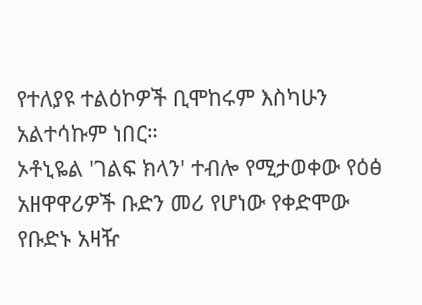የተለያዩ ተልዕኮዎች ቢሞከሩም እስካሁን አልተሳኩም ነበር።
ኦቶኒዬል 'ገልፍ ክላን' ተብሎ የሚታወቀው የዕፅ አዘዋዋሪዎች ቡድን መሪ የሆነው የቀድሞው የቡድኑ አዛዥ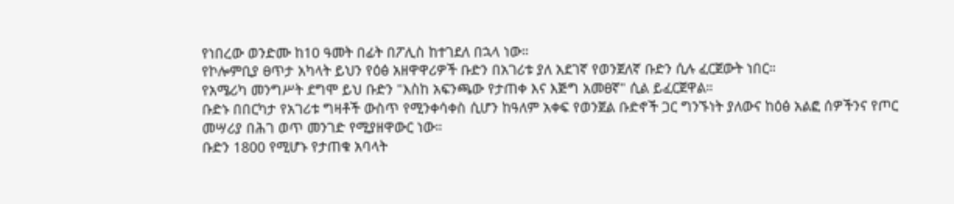የነበረው ወንድሙ ከ10 ዓመት በፊት በፖሊስ ከተገደለ በኋላ ነው።
የኮሎምቢያ ፀጥታ አካላት ይህን የዕፅ አዘዋዋሪዎች ቡድን በአገሪቱ ያለ አደገኛ የወንጀለኛ ቡድን ሲሉ ፈርጀውት ነበር።
የአሜሪካ መንግሥት ደግሞ ይህ ቡድን "እስከ አፍንጫው የታጠቀ እና እጅግ አመፀኛ" ሲል ይፈርጀዋል።
ቡድኑ በበርካታ የአገሪቱ ግዛቶች ውስጥ የሚንቀሳቀስ ሲሆን ከዓለም አቀፍ የወንጀል ቡድኖች ጋር ግንኙነት ያለውና ከዕፅ አልፎ ሰዎችንና የጦር መሣሪያ በሕገ ወጥ መንገድ የሚያዘዋውር ነው።
ቡድን 1800 የሚሆኑ የታጠቁ አባላት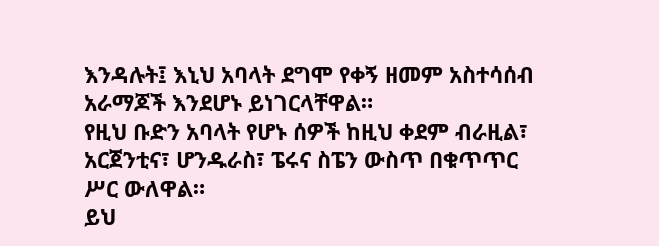እንዳሉት፤ እኒህ አባላት ደግሞ የቀኝ ዘመም አስተሳሰብ አራማጆች እንደሆኑ ይነገርላቸዋል።
የዚህ ቡድን አባላት የሆኑ ሰዎች ከዚህ ቀደም ብራዚል፣ አርጀንቲና፣ ሆንዱራስ፣ ፔሩና ስፔን ውስጥ በቁጥጥር ሥር ውለዋል።
ይህ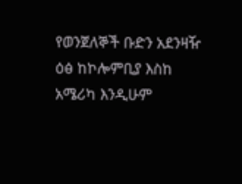የወንጀለኞች ቡድን አደንዛዥ ዕፅ ከኮሎምቢያ እስከ አሜሪካ እንዲሁም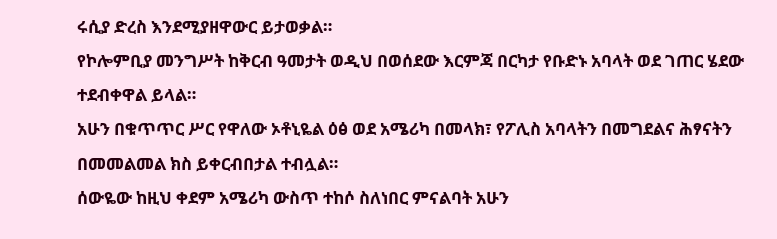ሩሲያ ድረስ እንደሚያዘዋውር ይታወቃል።
የኮሎምቢያ መንግሥት ከቅርብ ዓመታት ወዲህ በወሰደው እርምጃ በርካታ የቡድኑ አባላት ወደ ገጠር ሄደው ተደብቀዋል ይላል።
አሁን በቁጥጥር ሥር የዋለው ኦቶኒዬል ዕፅ ወደ አሜሪካ በመላክ፣ የፖሊስ አባላትን በመግደልና ሕፃናትን በመመልመል ክስ ይቀርብበታል ተብሏል።
ሰውዬው ከዚህ ቀደም አሜሪካ ውስጥ ተከሶ ስለነበር ምናልባት አሁን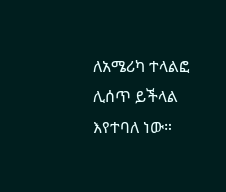ለአሜሪካ ተላልፎ ሊሰጥ ይችላል እየተባለ ነው።